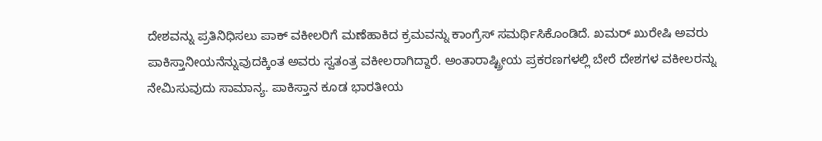ದೇಶವನ್ನು ಪ್ರತಿನಿಧಿಸಲು ಪಾಕ್ ವಕೀಲರಿಗೆ ಮಣೆಹಾಕಿದ ಕ್ರಮವನ್ನು ಕಾಂಗ್ರೆಸ್ ಸಮರ್ಥಿಸಿಕೊಂಡಿದೆ. ಖಮರ್ ಖುರೇಷಿ ಅವರು ಪಾಕಿಸ್ತಾನೀಯನೆನ್ನುವುದಕ್ಕಿಂತ ಅವರು ಸ್ವತಂತ್ರ ವಕೀಲರಾಗಿದ್ದಾರೆ. ಅಂತಾರಾಷ್ಟ್ರೀಯ ಪ್ರಕರಣಗಳಲ್ಲಿ ಬೇರೆ ದೇಶಗಳ ವಕೀಲರನ್ನು ನೇಮಿಸುವುದು ಸಾಮಾನ್ಯ. ಪಾಕಿಸ್ತಾನ ಕೂಡ ಭಾರತೀಯ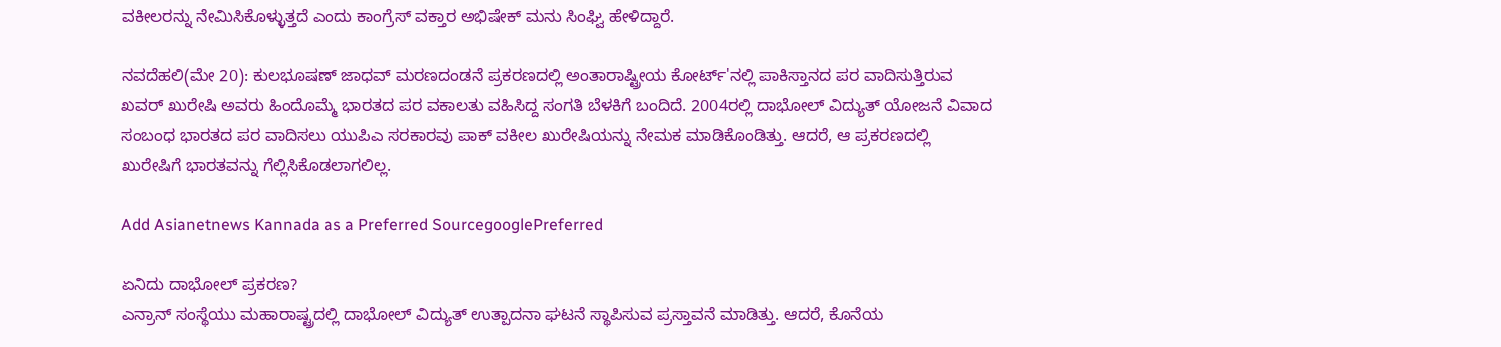ವಕೀಲರನ್ನು ನೇಮಿಸಿಕೊಳ್ಳುತ್ತದೆ ಎಂದು ಕಾಂಗ್ರೆಸ್ ವಕ್ತಾರ ಅಭಿಷೇಕ್ ಮನು ಸಿಂಘ್ವಿ ಹೇಳಿದ್ದಾರೆ.

ನವದೆಹಲಿ(ಮೇ 20): ಕುಲಭೂಷಣ್ ಜಾಧವ್ ಮರಣದಂಡನೆ ಪ್ರಕರಣದಲ್ಲಿ ಅಂತಾರಾಷ್ಟ್ರೀಯ ಕೋರ್ಟ್'ನಲ್ಲಿ ಪಾಕಿಸ್ತಾನದ ಪರ ವಾದಿಸುತ್ತಿರುವ ಖವರ್ ಖುರೇಷಿ ಅವರು ಹಿಂದೊಮ್ಮೆ ಭಾರತದ ಪರ ವಕಾಲತು ವಹಿಸಿದ್ದ ಸಂಗತಿ ಬೆಳಕಿಗೆ ಬಂದಿದೆ. 2004ರಲ್ಲಿ ದಾಭೋಲ್ ವಿದ್ಯುತ್ ಯೋಜನೆ ವಿವಾದ ಸಂಬಂಧ ಭಾರತದ ಪರ ವಾದಿಸಲು ಯುಪಿಎ ಸರಕಾರವು ಪಾಕ್ ವಕೀಲ ಖುರೇಷಿಯನ್ನು ನೇಮಕ ಮಾಡಿಕೊಂಡಿತ್ತು. ಆದರೆ, ಆ ಪ್ರಕರಣದಲ್ಲಿ ಖುರೇಷಿಗೆ ಭಾರತವನ್ನು ಗೆಲ್ಲಿಸಿಕೊಡಲಾಗಲಿಲ್ಲ.

Add Asianetnews Kannada as a Preferred SourcegooglePreferred

ಏನಿದು ದಾಭೋಲ್ ಪ್ರಕರಣ?
ಎನ್ರಾನ್ ಸಂಸ್ಥೆಯು ಮಹಾರಾಷ್ಟ್ರದಲ್ಲಿ ದಾಭೋಲ್ ವಿದ್ಯುತ್ ಉತ್ಪಾದನಾ ಘಟನೆ ಸ್ಥಾಪಿಸುವ ಪ್ರಸ್ತಾವನೆ ಮಾಡಿತ್ತು. ಆದರೆ, ಕೊನೆಯ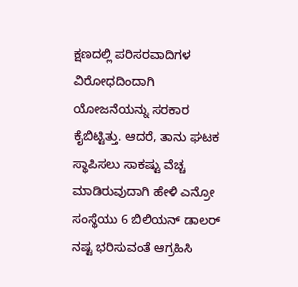ಕ್ಷಣದಲ್ಲಿ ಪರಿಸರವಾದಿಗಳ ವಿರೋಧದಿಂದಾಗಿ ಯೋಜನೆಯನ್ನು ಸರಕಾರ ಕೈಬಿಟ್ಟಿತ್ತು. ಆದರೆ, ತಾನು ಘಟಕ ಸ್ಥಾಪಿಸಲು ಸಾಕಷ್ಟು ವೆಚ್ಚ ಮಾಡಿರುವುದಾಗಿ ಹೇಳಿ ಎನ್ರೋ ಸಂಸ್ಥೆಯು 6 ಬಿಲಿಯನ್ ಡಾಲರ್ ನಷ್ಟ ಭರಿಸುವಂತೆ ಆಗ್ರಹಿಸಿ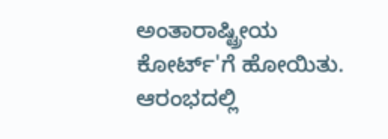ಅಂತಾರಾಷ್ಟ್ರೀಯ ಕೋರ್ಟ್'ಗೆ ಹೋಯಿತು. ಆರಂಭದಲ್ಲಿ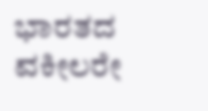ಭಾರತದ ವಕೀಲರೇ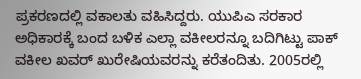ಪ್ರಕರಣದಲ್ಲಿ ವಕಾಲತು ವಹಿಸಿದ್ದರು. ಯುಪಿಎ ಸರಕಾರ ಅಧಿಕಾರಕ್ಕೆ ಬಂದ ಬಳಿಕ ಎಲ್ಲಾ ವಕೀಲರನ್ನೂ ಬದಿಗಿಟ್ಟು ಪಾಕ್ ವಕೀಲ ಖವರ್ ಖುರೇಷಿಯವರನ್ನು ಕರೆತಂದಿತು. 2005ರಲ್ಲಿ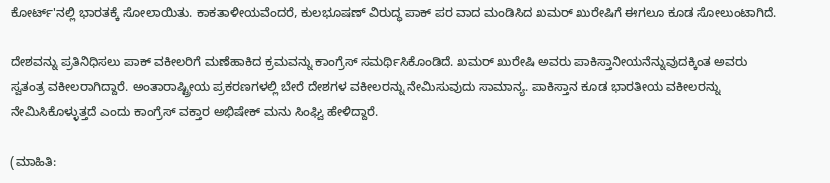ಕೋರ್ಟ್'ನಲ್ಲಿ ಭಾರತಕ್ಕೆ ಸೋಲಾಯಿತು. ಕಾಕತಾಳೀಯವೆಂದರೆ, ಕುಲಭೂಷಣ್ ವಿರುದ್ಧ ಪಾಕ್ ಪರ ವಾದ ಮಂಡಿಸಿದ ಖಮರ್ ಖುರೇಷಿಗೆ ಈಗಲೂ ಕೂಡ ಸೋಲುಂಟಾಗಿದೆ.

ದೇಶವನ್ನು ಪ್ರತಿನಿಧಿಸಲು ಪಾಕ್ ವಕೀಲರಿಗೆ ಮಣೆಹಾಕಿದ ಕ್ರಮವನ್ನು ಕಾಂಗ್ರೆಸ್ ಸಮರ್ಥಿಸಿಕೊಂಡಿದೆ. ಖಮರ್ ಖುರೇಷಿ ಅವರು ಪಾಕಿಸ್ತಾನೀಯನೆನ್ನುವುದಕ್ಕಿಂತ ಅವರು ಸ್ವತಂತ್ರ ವಕೀಲರಾಗಿದ್ದಾರೆ. ಅಂತಾರಾಷ್ಟ್ರೀಯ ಪ್ರಕರಣಗಳಲ್ಲಿ ಬೇರೆ ದೇಶಗಳ ವಕೀಲರನ್ನು ನೇಮಿಸುವುದು ಸಾಮಾನ್ಯ. ಪಾಕಿಸ್ತಾನ ಕೂಡ ಭಾರತೀಯ ವಕೀಲರನ್ನು ನೇಮಿಸಿಕೊಳ್ಳುತ್ತದೆ ಎಂದು ಕಾಂಗ್ರೆಸ್ ವಕ್ತಾರ ಅಭಿಷೇಕ್ ಮನು ಸಿಂಘ್ವಿ ಹೇಳಿದ್ದಾರೆ.

(ಮಾಹಿತಿ: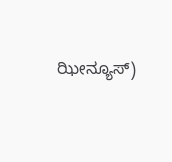ಝೀನ್ಯೂಸ್)